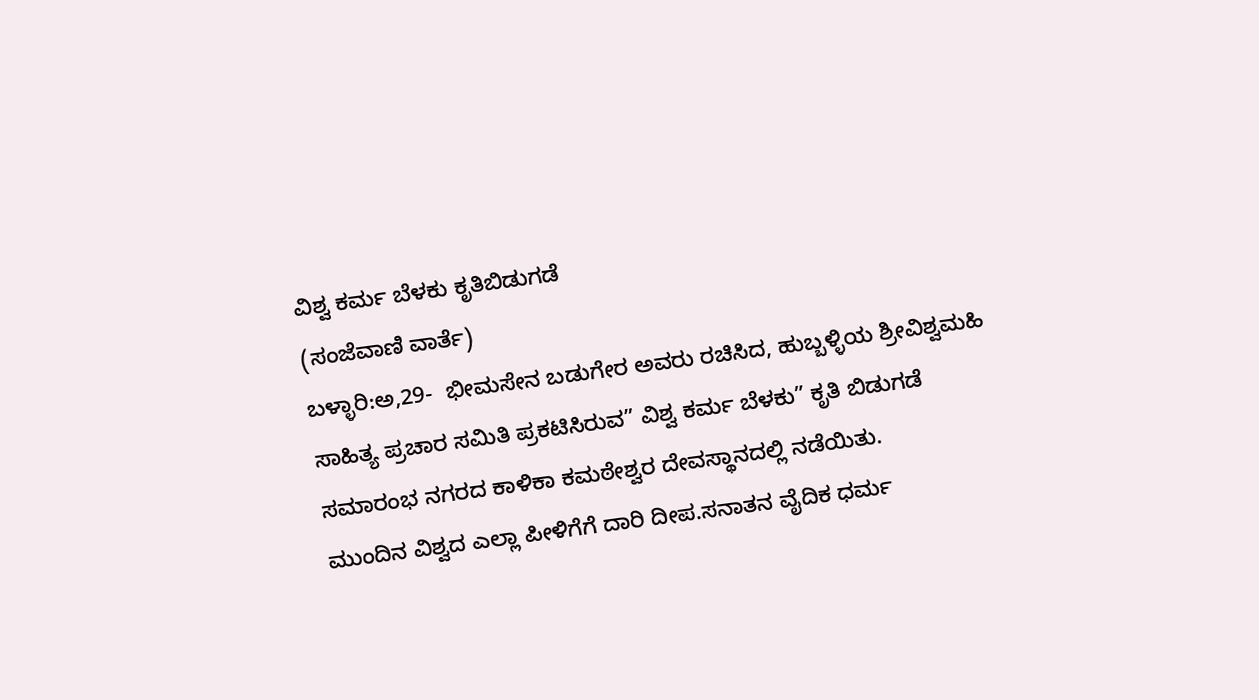ವಿಶ್ವ ಕರ್ಮ ಬೆಳಕು ಕೃತಿ‌ಬಿಡುಗಡೆ
(ಸಂಜೆವಾಣಿ ವಾರ್ತೆ)
ಬಳ್ಳಾರಿ:ಅ,29-  ಭೀಮಸೇನ ಬಡುಗೇರ ಅವರು ರಚಿಸಿದ, ಹುಬ್ಬಳ್ಳಿಯ ಶ್ರೀವಿಶ್ವಮಹಿ ಸಾಹಿತ್ಯ ಪ್ರಚಾರ ಸಮಿತಿ ಪ್ರಕಟಿಸಿರುವ” ವಿಶ್ವ ಕರ್ಮ ಬೆಳಕು” ಕೃತಿ ಬಿಡುಗಡೆ ಸಮಾರಂಭ ನಗರದ ಕಾಳಿಕಾ ಕಮಠೇಶ್ವರ ದೇವಸ್ಥಾನದಲ್ಲಿ ನಡೆಯಿತು.
ಮುಂದಿನ ವಿಶ್ವದ ಎಲ್ಲಾ ಪೀಳಿಗೆಗೆ ದಾರಿ ದೀಪ.ಸನಾತನ ವೈದಿಕ ಧರ್ಮ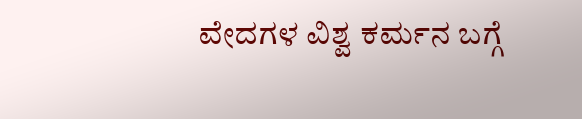ವೇದಗಳ ವಿಶ್ವ ಕರ್ಮನ ಬಗ್ಗೆ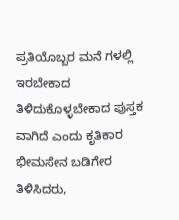ಪ್ರತಿಯೊಬ್ಬರ ಮನೆ ಗಳಲ್ಲಿ ಇರಬೇಕಾದ ತಿಳಿದುಕೊಳ್ಳಬೇಕಾದ ಪುಸ್ತಕ ವಾಗಿದೆ ಎಂದು ಕೃತಿಕಾರ ಭೀಮಸೇನ ಬಡಿಗೇರ ತಿಳಿಸಿದರು,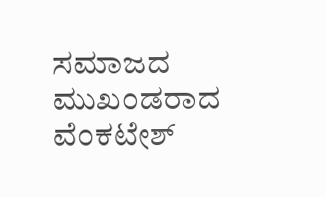ಸಮಾಜದ ಮುಖಂಡರಾದ ವೆಂಕಟೇಶ್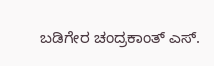ಬಡಿಗೇರ ಚಂದ್ರಕಾಂತ್ ಎಸ್.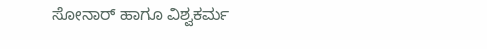ಸೋನಾರ್ ಹಾಗೂ ವಿಶ್ವಕರ್ಮ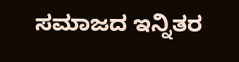ಸಮಾಜದ ಇನ್ನಿತರ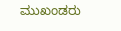ಮುಖಂಡರು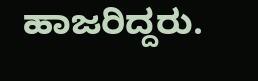ಹಾಜರಿದ್ದರು.